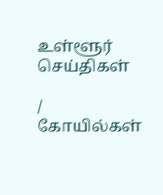உள்ளூர் செய்திகள்

/ கோயில்கள்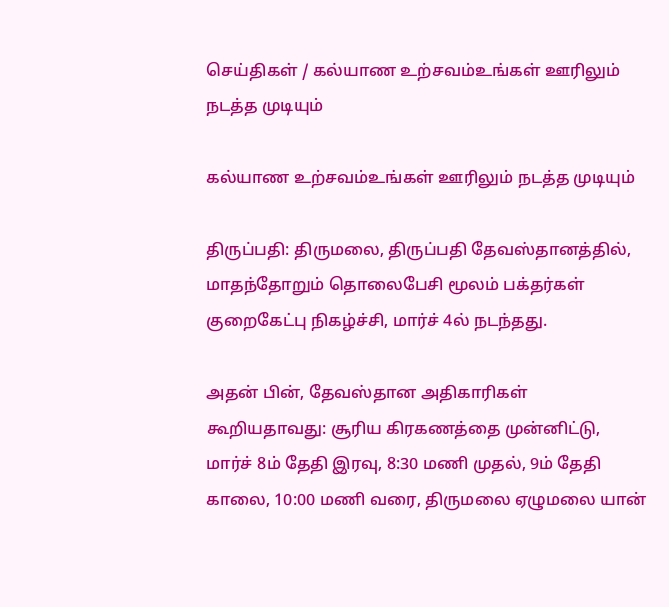செய்திகள் / கல்யாண உற்சவம்உங்கள் ஊரிலும் நடத்த முடியும்

கல்யாண உற்சவம்உங்கள் ஊரிலும் நடத்த முடியும்

திருப்பதி: திருமலை, திருப்பதி தேவஸ்தானத்தில், மாதந்தோறும் தொலைபேசி மூலம் பக்தர்கள் குறைகேட்பு நிகழ்ச்சி, மார்ச் 4ல் நடந்தது.

அதன் பின், தேவஸ்தான அதிகாரிகள் கூறியதாவது: சூரிய கிரகணத்தை முன்னிட்டு, மார்ச் 8ம் தேதி இரவு, 8:30 மணி முதல், 9ம் தேதி காலை, 10:00 மணி வரை, திருமலை ஏழுமலை யான்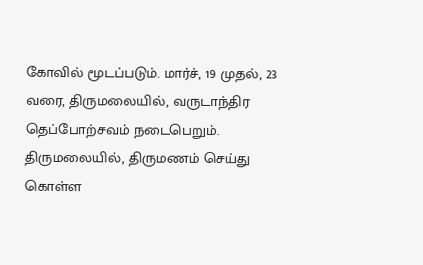கோவில் மூடப்படும். மார்ச், 19 முதல், 23 வரை, திருமலையில், வருடாந்திர தெப்போற்சவம் நடைபெறும். திருமலையில், திருமணம் செய்து கொள்ள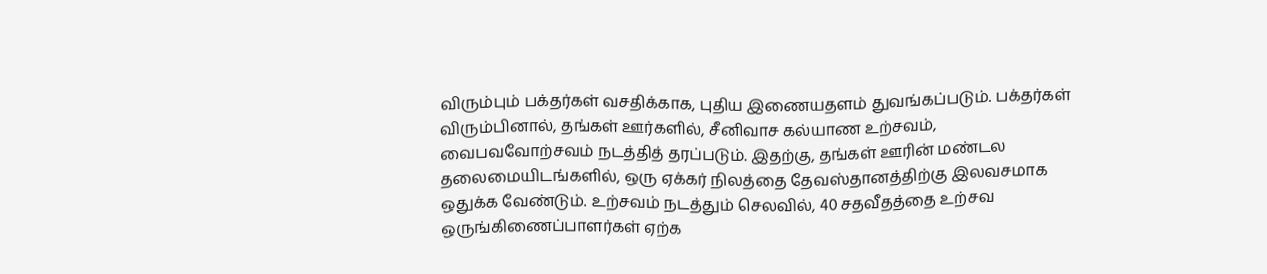விரும்பும் பக்தர்கள் வசதிக்காக, புதிய இணையதளம் துவங்கப்படும். பக்தர்கள் விரும்பினால், தங்கள் ஊர்களில், சீனிவாச கல்யாண உற்சவம், வைபவவோற்சவம் நடத்தித் தரப்படும். இதற்கு, தங்கள் ஊரின் மண்டல தலைமையிடங்களில், ஒரு ஏக்கர் நிலத்தை தேவஸ்தானத்திற்கு இலவசமாக ஒதுக்க வேண்டும். உற்சவம் நடத்தும் செலவில், 40 சதவீதத்தை உற்சவ ஒருங்கிணைப்பாளர்கள் ஏற்க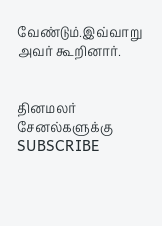வேண்டும்.இவ்வாறு அவர் கூறினார்.


தினமலர் சேனல்களுக்கு SUBSCRIBE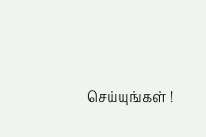செய்யுங்கள் !